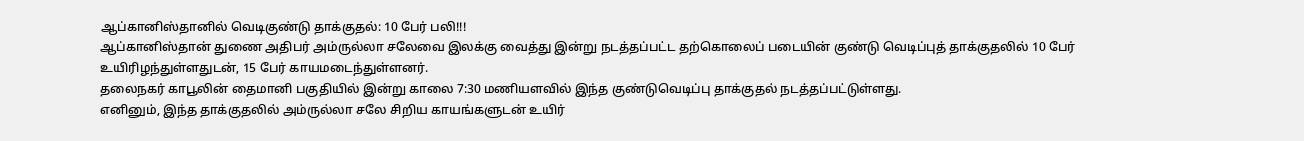ஆப்கானிஸ்தானில் வெடிகுண்டு தாக்குதல்: 10 பேர் பலி!!!
ஆப்கானிஸ்தான் துணை அதிபர் அம்ருல்லா சலேவை இலக்கு வைத்து இன்று நடத்தப்பட்ட தற்கொலைப் படையின் குண்டு வெடிப்புத் தாக்குதலில் 10 பேர் உயிரிழந்துள்ளதுடன், 15 பேர் காயமடைந்துள்ளனர்.
தலைநகர் காபூலின் தைமானி பகுதியில் இன்று காலை 7:30 மணியளவில் இந்த குண்டுவெடிப்பு தாக்குதல் நடத்தப்பட்டுள்ளது.
எனினும், இந்த தாக்குதலில் அம்ருல்லா சலே சிறிய காயங்களுடன் உயிர்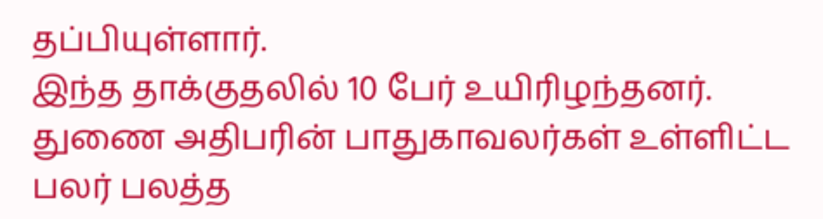தப்பியுள்ளார்.
இந்த தாக்குதலில் 10 பேர் உயிரிழந்தனர். துணை அதிபரின் பாதுகாவலர்கள் உள்ளிட்ட பலர் பலத்த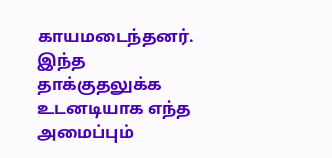காயமடைந்தனர்.
இந்த தாக்குதலுக்க உடனடியாக எந்த அமைப்பும்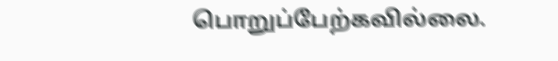பொறுப்பேற்கவில்லை.